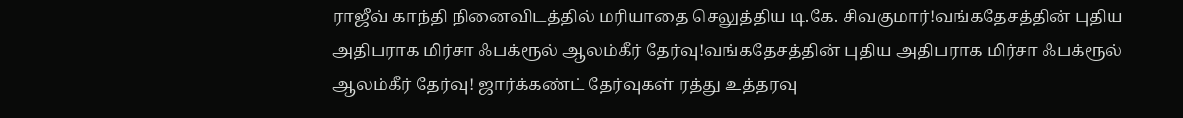ராஜீவ் காந்தி நினைவிடத்தில் மரியாதை செலுத்திய டி.கே. சிவகுமார்!வங்கதேசத்தின் புதிய அதிபராக மிர்சா ஃபக்ரூல் ஆலம்கீர் தேர்வு!வங்கதேசத்தின் புதிய அதிபராக மிர்சா ஃபக்ரூல் ஆலம்கீர் தேர்வு! ஜார்க்கண்ட் தேர்வுகள் ரத்து உத்தரவு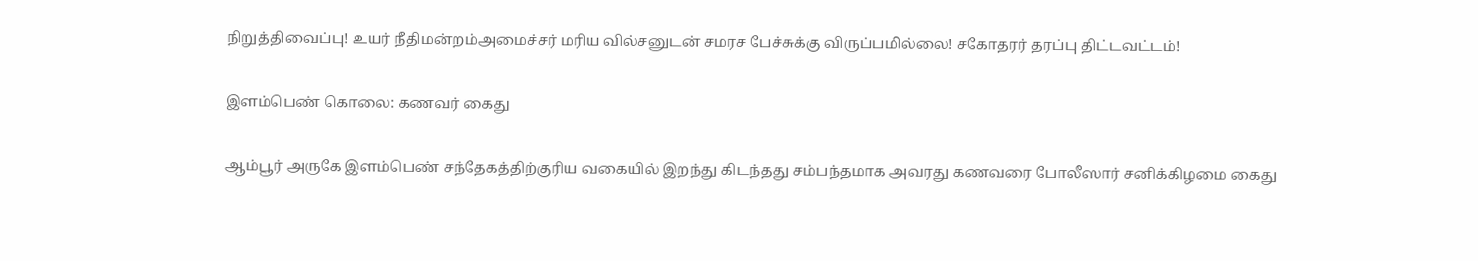நிறுத்திவைப்பு! உயர் நீதிமன்றம்அமைச்சர் மரிய வில்சனுடன் சமரச பேச்சுக்கு விருப்பமில்லை! சகோதரர் தரப்பு திட்டவட்டம்!

இளம்பெண் கொலை: கணவர் கைது

ஆம்பூர் அருகே இளம்பெண் சந்தேகத்திற்குரிய வகையில் இறந்து கிடந்தது சம்பந்தமாக அவரது கணவரை போலீஸார் சனிக்கிழமை கைது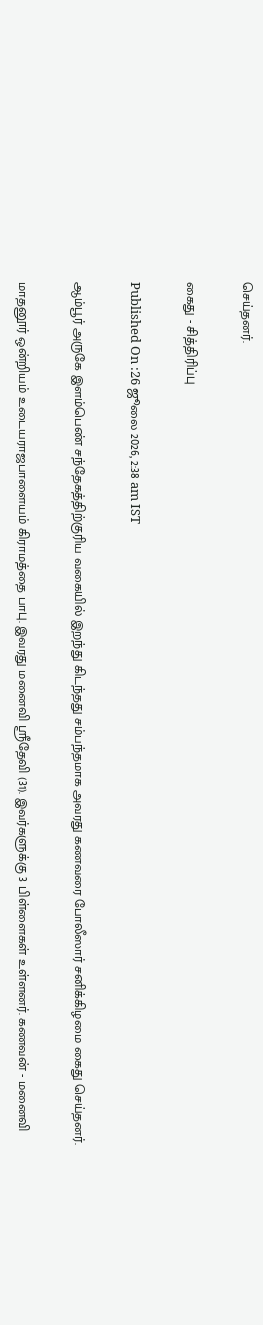செய்தனர்.

கைது - சித்திரிப்பு

Published On :26 ஜூலை 2026, 2:38 am IST

ஆம்பூர் அருகே இளம்பெண் சந்தேகத்திற்குரிய வகையில் இறந்து கிடந்தது சம்பந்தமாக அவரது கணவரை போலீஸார் சனிக்கிழமை கைது செய்தனர்.

மாதனூர் ஒன்றியம் உடையராஜபாளையம் கிராமத்தை பாபு. இவரது மனைவி ஸ்ரீதேவி (31). இவர்களுக்கு 3 பிள்ளைகள் உள்ளனர். கணவன் - மனைவி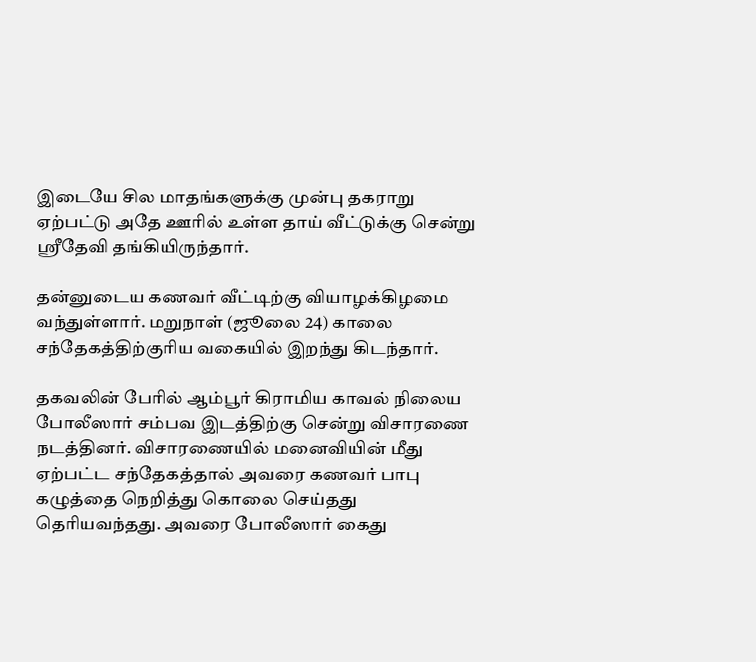இடையே சில மாதங்களுக்கு முன்பு தகராறு ஏற்பட்டு அதே ஊரில் உள்ள தாய் வீட்டுக்கு சென்று ஸ்ரீதேவி தங்கியிருந்தார்.

தன்னுடைய கணவர் வீட்டிற்கு வியாழக்கிழமை வந்துள்ளார். மறுநாள் (ஜூலை 24) காலை சந்தேகத்திற்குரிய வகையில் இறந்து கிடந்தார்.

தகவலின் பேரில் ஆம்பூர் கிராமிய காவல் நிலைய போலீஸார் சம்பவ இடத்திற்கு சென்று விசாரணை நடத்தினர். விசாரணையில் மனைவியின் மீது ஏற்பட்ட சந்தேகத்தால் அவரை கணவர் பாபு கழுத்தை நெறித்து கொலை செய்தது தெரியவந்தது. அவரை போலீஸார் கைது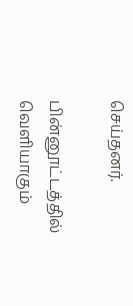செய்தனர்.

பின்னூட்டத்தில் வெளியாகும்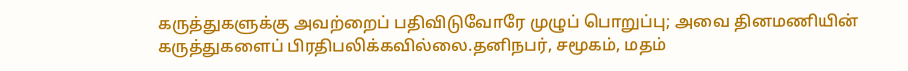கருத்துகளுக்கு அவற்றைப் பதிவிடுவோரே முழுப் பொறுப்பு; அவை தினமணியின் கருத்துகளைப் பிரதிபலிக்கவில்லை.தனிநபர், சமூகம், மதம்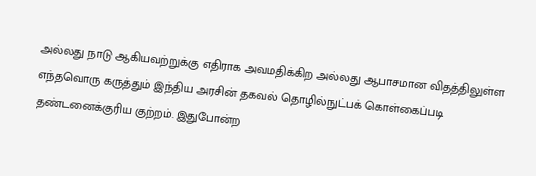அல்லது நாடு ஆகியவற்றுக்கு எதிராக அவமதிக்கிற அல்லது ஆபாசமான விதத்திலுள்ள எந்தவொரு கருத்தும் இந்திய அரசின் தகவல் தொழில்நுட்பக் கொள்கைப்படி தண்டனைக்குரிய குற்றம். இதுபோன்ற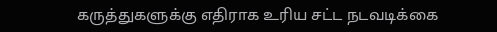கருத்துகளுக்கு எதிராக உரிய சட்ட நடவடிக்கை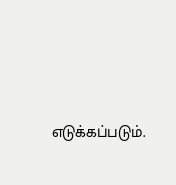எடுக்கப்படும்.